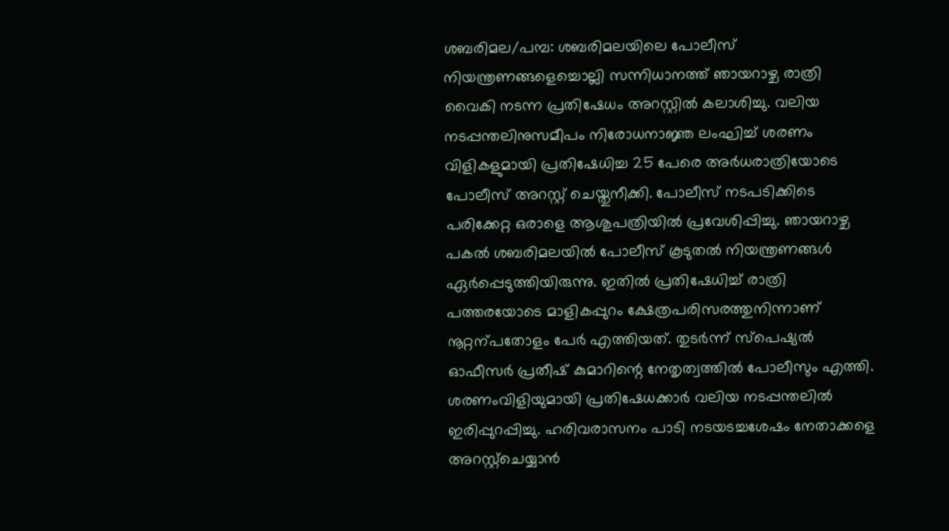ശബരിമല/പമ്പ: ശബരിമലയിലെ പോലീസ് നിയന്ത്രണങ്ങളെച്ചൊല്ലി സന്നിധാനത്ത് ഞായറാഴ്ച രാത്രി വൈകി നടന്ന പ്രതിഷേധം അറസ്റ്റിൽ കലാശിച്ചു. വലിയ നടപ്പന്തലിനുസമീപം നിരോധനാജ്ഞ ലംഘിച്ച് ശരണം വിളികളുമായി പ്രതിഷേധിച്ച 25 പേരെ അർധരാത്രിയോടെ പോലീസ് അറസ്റ്റ് ചെയ്തുനീക്കി. പോലീസ് നടപടിക്കിടെ പരിക്കേറ്റ ഒരാളെ ആശുപത്രിയിൽ പ്രവേശിപ്പിച്ചു. ഞായറാഴ്ച പകൽ ശബരിമലയിൽ പോലീസ് കൂടുതൽ നിയന്ത്രണങ്ങൾ ഏർപ്പെടുത്തിയിരുന്നു. ഇതിൽ പ്രതിഷേധിച്ച് രാത്രി പത്തരയോടെ മാളികപ്പുറം ക്ഷേത്രപരിസരത്തുനിന്നാണ് നൂറ്റന്പതോളം പേർ എത്തിയത്. തുടർന്ന് സ്പെഷ്യൽ ഓഫീസർ പ്രതീഷ് കുമാറിന്റെ നേതൃത്വത്തിൽ പോലീസും എത്തി. ശരണംവിളിയുമായി പ്രതിഷേധക്കാർ വലിയ നടപ്പന്തലിൽ ഇരിപ്പുറപ്പിച്ചു. ഹരിവരാസനം പാടി നടയടച്ചശേഷം നേതാക്കളെ അറസ്റ്റ്ചെയ്യാൻ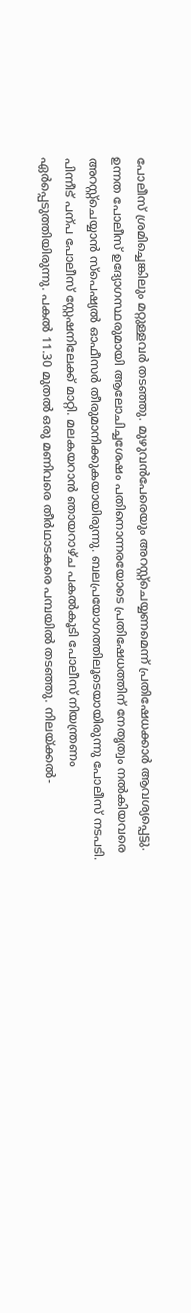പോലീസ് ശ്രമിച്ചെങ്കിലും മറ്റുള്ളവർ തടഞ്ഞു. മുഴുവൻപേരെയും അറസ്റ്റ്ചെയ്യണമെന്ന് പ്രതിഷേധക്കാർ ആവശ്യപ്പെട്ടു. ഉന്നത പോലീസ് ഉദ്യോഗസ്ഥരുമായി ആലോചിച്ചശേഷം പതിനൊന്നരയോടെ പ്രതിഷേധത്തിന് നേതൃത്വം നൽകിയവരെ അറസ്റ്റ്ചെയ്യാൻ സ്പെഷ്യൽ ഓഫീസർ തീരുമാനിക്കുകയായിരുന്നു. ബലപ്രയോഗത്തിലൂടെയായിരുന്നു പോലീസ് നടപടി. പിന്നീട് പന്പ പോലീസ് സ്റ്റേഷനിലേക്ക് മാറ്റി. മലകയറാൻ ഞായറാഴ്ച പകൽകൂടി പോലീസ് നിയന്ത്രണം ഏർപ്പെടുത്തിയിരുന്നു. പകൽ 11.30 മുതൽ ഒരു മണിവരെ തീർഥാടകരെ പമ്പയിൽ തടഞ്ഞു. നിലയ്ക്കൽ-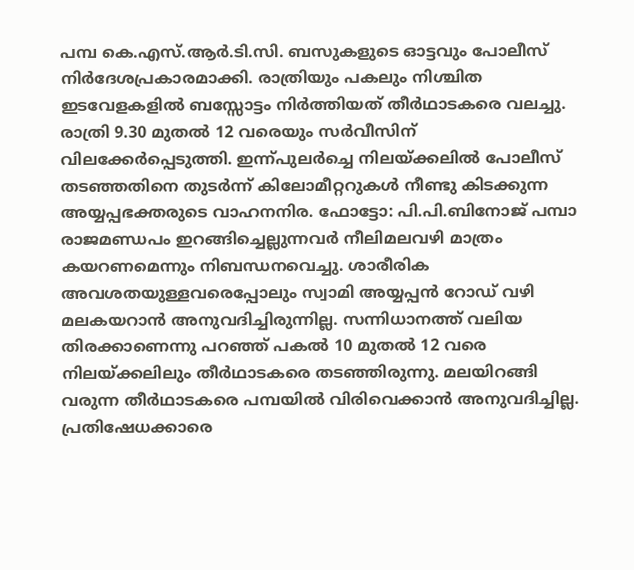പമ്പ കെ.എസ്.ആർ.ടി.സി. ബസുകളുടെ ഓട്ടവും പോലീസ് നിർദേശപ്രകാരമാക്കി. രാത്രിയും പകലും നിശ്ചിത ഇടവേളകളിൽ ബസ്സോട്ടം നിർത്തിയത് തീർഥാടകരെ വലച്ചു. രാത്രി 9.30 മുതൽ 12 വരെയും സർവീസിന് വിലക്കേർപ്പെടുത്തി. ഇന്ന്പുലർച്ചെ നിലയ്ക്കലിൽ പോലീസ് തടഞ്ഞതിനെ തുടർന്ന് കിലോമീറ്ററുകൾ നീണ്ടു കിടക്കുന്ന അയ്യപ്പഭക്തരുടെ വാഹനനിര. ഫോട്ടോ: പി.പി.ബിനോജ് പമ്പാ രാജമണ്ഡപം ഇറങ്ങിച്ചെല്ലുന്നവർ നീലിമലവഴി മാത്രം കയറണമെന്നും നിബന്ധനവെച്ചു. ശാരീരിക അവശതയുള്ളവരെപ്പോലും സ്വാമി അയ്യപ്പൻ റോഡ് വഴി മലകയറാൻ അനുവദിച്ചിരുന്നില്ല. സന്നിധാനത്ത് വലിയ തിരക്കാണെന്നു പറഞ്ഞ് പകൽ 10 മുതൽ 12 വരെ നിലയ്ക്കലിലും തീർഥാടകരെ തടഞ്ഞിരുന്നു. മലയിറങ്ങി വരുന്ന തീർഥാടകരെ പമ്പയിൽ വിരിവെക്കാൻ അനുവദിച്ചില്ല. പ്രതിഷേധക്കാരെ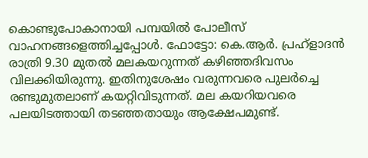കൊണ്ടുപോകാനായി പമ്പയിൽ പോലീസ് വാഹനങ്ങളെത്തിച്ചപ്പോൾ. ഫോട്ടോ: കെ.ആർ. പ്രഹ്ളാദൻ രാത്രി 9.30 മുതൽ മലകയറുന്നത് കഴിഞ്ഞദിവസം വിലക്കിയിരുന്നു. ഇതിനുശേഷം വരുന്നവരെ പുലർച്ചെ രണ്ടുമുതലാണ് കയറ്റിവിടുന്നത്. മല കയറിയവരെ പലയിടത്തായി തടഞ്ഞതായും ആക്ഷേപമുണ്ട്.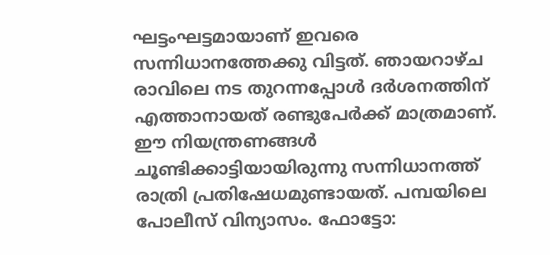ഘട്ടംഘട്ടമായാണ് ഇവരെ സന്നിധാനത്തേക്കു വിട്ടത്. ഞായറാഴ്ച രാവിലെ നട തുറന്നപ്പോൾ ദർശനത്തിന് എത്താനായത് രണ്ടുപേർക്ക് മാത്രമാണ്. ഈ നിയന്ത്രണങ്ങൾ ചൂണ്ടിക്കാട്ടിയായിരുന്നു സന്നിധാനത്ത് രാത്രി പ്രതിഷേധമുണ്ടായത്. പമ്പയിലെ പോലീസ് വിന്യാസം. ഫോട്ടോ: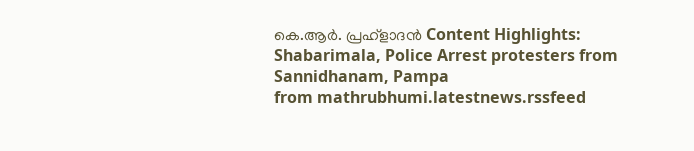കെ.ആർ. പ്രഹ്ളാദൻ Content Highlights: Shabarimala, Police Arrest protesters from Sannidhanam, Pampa
from mathrubhumi.latestnews.rssfeed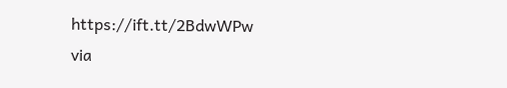https://ift.tt/2BdwWPw
via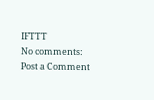IFTTT
No comments:
Post a Comment